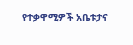የተቃዋሚዎች አቤቱታና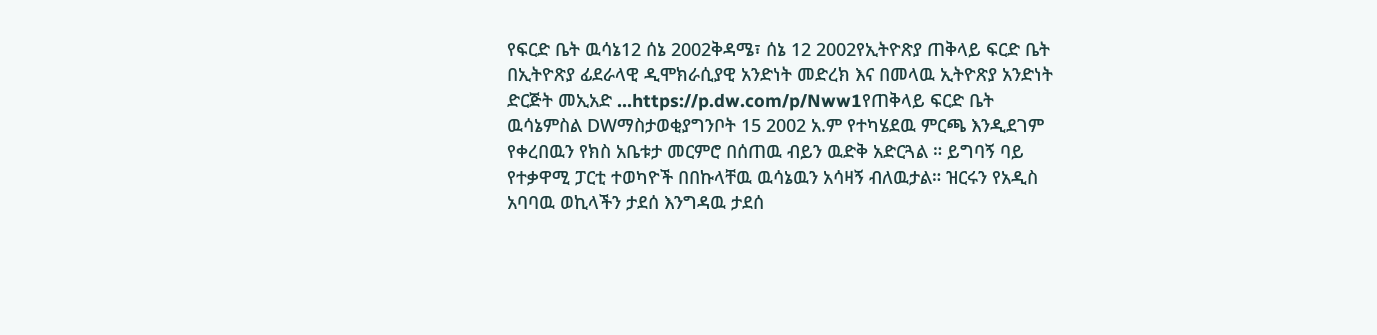የፍርድ ቤት ዉሳኔ12 ሰኔ 2002ቅዳሜ፣ ሰኔ 12 2002የኢትዮጽያ ጠቅላይ ፍርድ ቤት በኢትዮጽያ ፊደራላዊ ዲሞክራሲያዊ አንድነት መድረክ እና በመላዉ ኢትዮጽያ አንድነት ድርጅት መኢአድ ...https://p.dw.com/p/Nww1የጠቅላይ ፍርድ ቤት ዉሳኔምስል DWማስታወቂያግንቦት 15 2002 አ.ም የተካሄደዉ ምርጫ እንዲደገም የቀረበዉን የክስ አቤቱታ መርምሮ በሰጠዉ ብይን ዉድቅ አድርጓል ። ይግባኝ ባይ የተቃዋሚ ፓርቲ ተወካዮች በበኩላቸዉ ዉሳኔዉን አሳዛኝ ብለዉታል። ዝርሩን የአዲስ አባባዉ ወኪላችን ታደሰ እንግዳዉ ታደሰ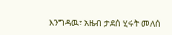እንግዳዉ፣ አዜብ ታደሰ ሂሩት መለሰ